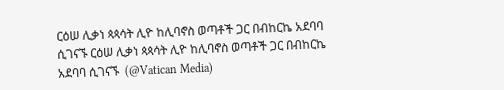ርዕሠ ሊቃነ ጳጳሳት ሊዮ ከሊባኖስ ወጣቶች ጋር በብከርኬ አደባባ ሲገናኙ ርዕሠ ሊቃነ ጳጳሳት ሊዮ ከሊባኖስ ወጣቶች ጋር በብከርኬ አደባባ ሲገናኙ  (@Vatican Media)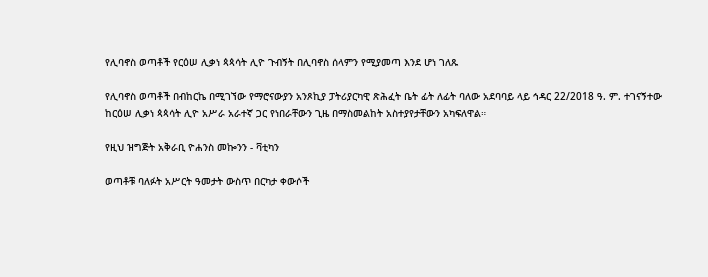የሊባኖስ ወጣቶች የርዕሠ ሊቃነ ጳጳሳት ሊዮ ጉብኝት በሊባኖስ ሰላምን የሚያመጣ እንደ ሆነ ገለጹ

የሊባኖስ ወጣቶች በብከርኬ በሚገኘው የማሮናውያን አንጾኪያ ፓትሪያርካዊ ጽሕፈት ቤት ፊት ለፊት ባለው አደባባይ ላይ ኅዳር 22/2018 ዓ. ም. ተገናኝተው ከርዕሠ ሊቃነ ጳጳሳት ሊዮ አሥራ አራተኛ ጋር የነበራቸውን ጊዜ በማስመልከት አስተያየታቸውን አካፍለዋል።

የዚህ ዝግጅት አቅራቢ ዮሐንስ መኰንን - ቫቲካን

ወጣቶቹ ባለፉት አሥርት ዓመታት ውስጥ በርካታ ቀውሶች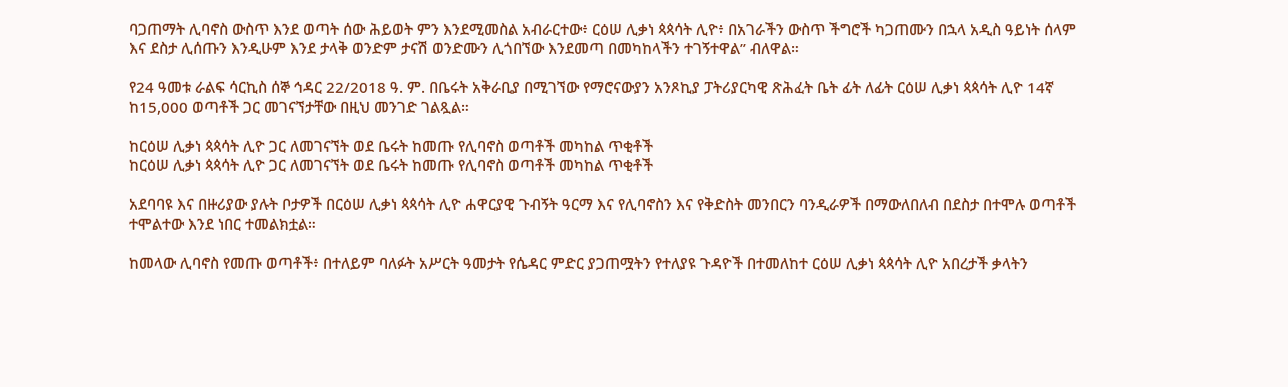ባጋጠማት ሊባኖስ ውስጥ እንደ ወጣት ሰው ሕይወት ምን እንደሚመስል አብራርተው፥ ርዕሠ ሊቃነ ጳጳሳት ሊዮ፥ በአገራችን ውስጥ ችግሮች ካጋጠሙን በኋላ አዲስ ዓይነት ሰላም እና ደስታ ሊሰጡን እንዲሁም እንደ ታላቅ ወንድም ታናሽ ወንድሙን ሊጎበኘው እንደመጣ በመካከላችን ተገኝተዋል” ብለዋል።

የ24 ዓመቱ ራልፍ ሳርኪስ ሰኞ ኅዳር 22/2018 ዓ. ም. በቤሩት አቅራቢያ በሚገኘው የማሮናውያን አንጾኪያ ፓትሪያርካዊ ጽሕፈት ቤት ፊት ለፊት ርዕሠ ሊቃነ ጳጳሳት ሊዮ 14ኛ ከ15,000 ወጣቶች ጋር መገናኘታቸው በዚህ መንገድ ገልጿል።

ከርዕሠ ሊቃነ ጳጳሳት ሊዮ ጋር ለመገናኘት ወደ ቤሩት ከመጡ የሊባኖስ ወጣቶች መካከል ጥቂቶች
ከርዕሠ ሊቃነ ጳጳሳት ሊዮ ጋር ለመገናኘት ወደ ቤሩት ከመጡ የሊባኖስ ወጣቶች መካከል ጥቂቶች

አደባባዩ እና በዙሪያው ያሉት ቦታዎች በርዕሠ ሊቃነ ጳጳሳት ሊዮ ሐዋርያዊ ጉብኝት ዓርማ እና የሊባኖስን እና የቅድስት መንበርን ባንዲራዎች በማውለበለብ በደስታ በተሞሉ ወጣቶች ተሞልተው እንደ ነበር ተመልክቷል።

ከመላው ሊባኖስ የመጡ ወጣቶች፥ በተለይም ባለፉት አሥርት ዓመታት የሴዳር ምድር ያጋጠሟትን የተለያዩ ጉዳዮች በተመለከተ ርዕሠ ሊቃነ ጳጳሳት ሊዮ አበረታች ቃላትን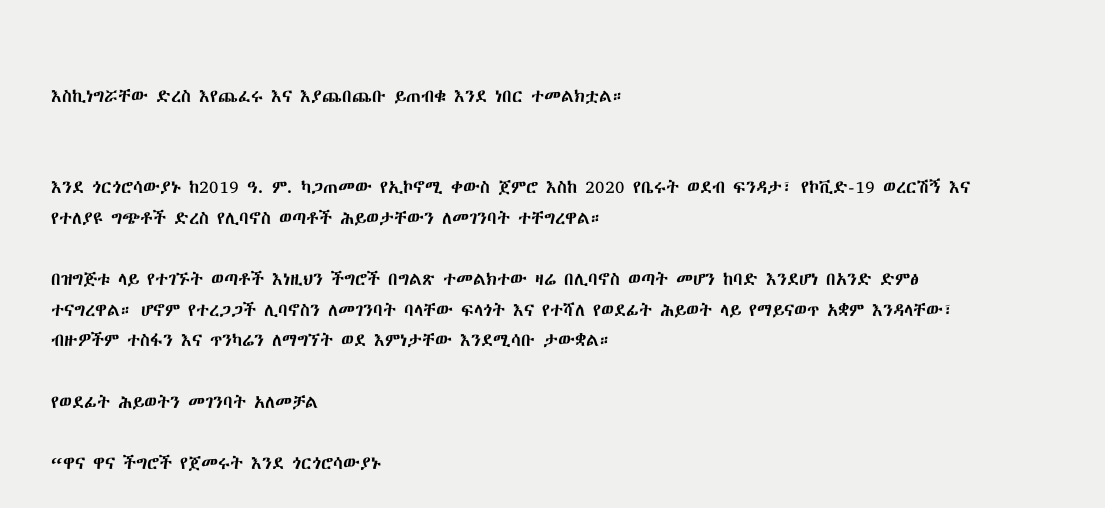እስኪነግሯቸው ድረስ እየጨፈሩ እና እያጨበጨቡ ይጠብቁ እንደ ነበር ተመልክቷል።


እንደ ጎርጎሮሳውያኑ ከ2019 ዓ. ም. ካጋጠመው የኢኮኖሚ ቀውስ ጀምሮ እስከ 2020 የቤሩት ወደብ ፍንዳታ፣ የኮቪድ-19 ወረርሽኝ እና የተለያዩ ግጭቶች ድረስ የሊባኖስ ወጣቶች ሕይወታቸውን ለመገንባት ተቸግረዋል።

በዝግጅቱ ላይ የተገኙት ወጣቶች እነዚህን ችግሮች በግልጽ ተመልክተው ዛሬ በሊባኖስ ወጣት መሆን ከባድ እንደሆነ በአንድ ድምፅ ተናግረዋል። ሆኖም የተረጋጋች ሊባኖስን ለመገንባት ባላቸው ፍላጎት እና የተሻለ የወደፊት ሕይወት ላይ የማይናወጥ አቋም እንዳላቸው፣ ብዙዎችም ተስፋን እና ጥንካሬን ለማግኘት ወደ እምነታቸው እንደሚሳቡ ታውቋል።

የወደፊት ሕይወትን መገንባት አለመቻል

“ዋና ዋና ችግሮች የጀመሩት እንደ ጎርጎሮሳውያኑ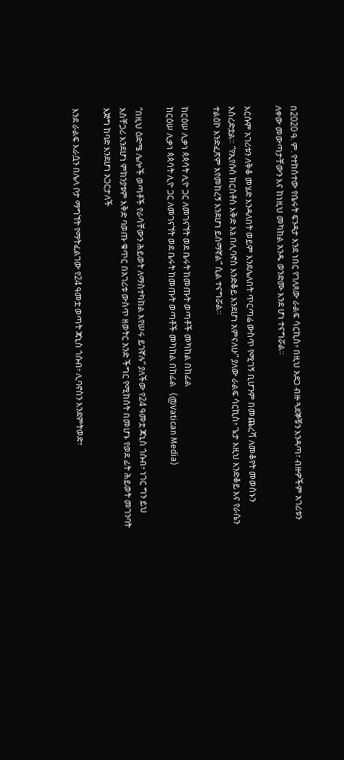በ2020 ዓ. ም. የተከሰተው የቤሩት ፍንዳታ እንደ ነበር የገለጸው ራልፍ ሳርኪስ፥ በዚህ አደጋ ብዙ ጓደኞቹን እንዳጣ፣ ብዙዎችም አገሪቱን ለቀው መውጣታቸውን እና ከነዚህ መካከል አንዱ ወንድሙ እንደ ሆነ ተናግሯል።

እርሱም አገሪቱን ለቅቆ መሄድ እንዳለበት ወይም እንደሌለበት ጥርጣሬ ውስጥ የሚገኝ ቢሆንም በመጨረሻ ለመቆየት መወሰኑን አስረድቷል። “የኢየሱስ ክርስቶስ እቅድ እኔ በሊባኖስ እንድቆይ እንደሆነ አምናለሁ” ያለው ራልፍ ሳርኪስ፥ ጌታ እዚህ እንድቆይ እና የራሴን ተልዕኮ እንድፈጽም እየመከረኝ እንደሆነ ይሰማኛል” ሲል ተናግሯል።

ከርዕሠ ሊቃነ ጳጳሳት ሊዮ ጋር ለመገናኘት ወደ ቤሩት ከመጡት ወጣቶች መካከል በከፊል
ከርዕሠ ሊቃነ ጳጳሳት ሊዮ ጋር ለመገናኘት ወደ ቤሩት ከመጡት ወጣቶች መካከል በከፊል   (@Vatican Media)

“በዚህ ዕድሜ ሌሎች ወጣቶች የራሳቸውን ሕይወት ለማስተካከል እየሠሩ ይገኛሉ” ያለችው የ24 ዓመቷ ጃኒስ ጎሱብ፥ ነገር ግን ይህ አስቸጋሪ እንደሆነ ምክንያቱም እቅድ ባወጡ ቁጥር በአገሪቱ ውስጥ ዘወትር አንድ ችግር የሚከሰት በመሆኑ የወደ ፊት ሕይወት መገንባት እጅግ ከባድ እንደሆነ አጋርታለች

እንደ ራልፍ እራሷን በሌላ ቦታ ማግኘት የማትፈልገው የ24 ዓመቷ ወጣት ጃኒስ ጎሱብ፥ ሊባኖስን እንደምትወድ፣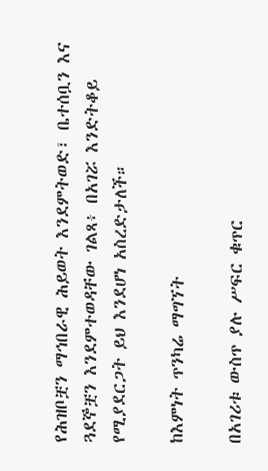የሕዝቦቿን ማኅበራዊ ሕይወት እንደምትወድ፣ ቤተሰቧን እና ጓደኞቿን እንደምተወዳቸው ገልጻ፥ በአገሯ እንድትቆይ የሚያደርጋት ይህ እንደሆነ አስረድታለች።

ከእምነት ጥንካሬ ማግኘት

በአገሪቱ ውስጥ ያሉ ሥፍር ቁጥር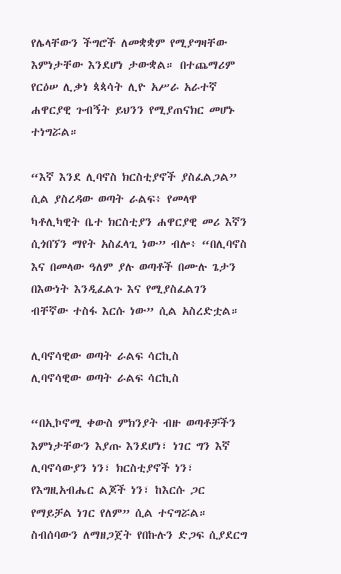የሌላቸውን ችግሮች ለመቋቋም የሚያግዛቸው እምነታቸው እንደሆነ ታውቋል። በተጨማሪም የርዕሠ ሊቃነ ጳጳሳት ሊዮ አሥራ አራተኛ ሐዋርያዊ ጉብኝት ይህንን የሚያጠናክር መሆኑ ተነግሯል።

“እኛ እንደ ሊባኖስ ክርስቲያኖች ያስፈልጋል” ሲል ያስረዳው ወጣት ራልፍ፥ የመላዋ ካቶሊካዊት ቤተ ክርስቲያን ሐዋርያዊ መሪ እኛን ሲጎበኘን ማየት አስፈላጊ ነው” ብሎ፥ “በሊባኖስ እና በመላው ዓለም ያሉ ወጣቶች በሙሉ ጌታን በእውነት እንዲፈልጉ እና የሚያስፈልገን ብቸኛው ተስፋ እርሱ ነው” ሲል አስረድቷል።

ሊባኖሳዊው ወጣት ራልፍ ሳርኪስ
ሊባኖሳዊው ወጣት ራልፍ ሳርኪስ

“በኢኮኖሚ ቀውስ ምክንያት ብዙ ወጣቶቻችን እምነታቸውን እያጡ እንደሆነ፣ ነገር ግን እኛ ሊባኖሳውያን ነን፣ ክርስቲያኖች ነን፣ የእግዚአብሔር ልጆች ነን፣ ከእርሱ ጋር የማይቻል ነገር የለም” ሲል ተናግሯል። ስብሰባውን ለማዘጋጀት የበኩሉን ድጋፍ ሲያደርግ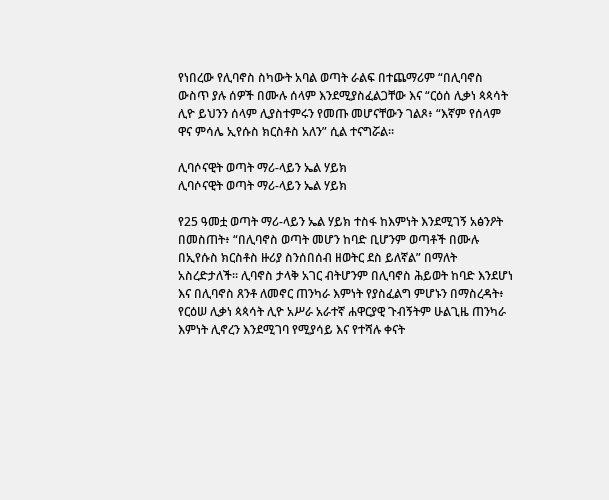የነበረው የሊባኖስ ስካውት አባል ወጣት ራልፍ በተጨማሪም “በሊባኖስ ውስጥ ያሉ ሰዎች በሙሉ ሰላም እንደሚያስፈልጋቸው እና “ርዕሰ ሊቃነ ጳጳሳት ሊዮ ይህንን ሰላም ሊያስተምሩን የመጡ መሆናቸውን ገልጾ፥ “እኛም የሰላም ዋና ምሳሌ ኢየሱስ ክርስቶስ አለን” ሲል ተናግሯል።

ሊባሶናዊት ወጣት ማሪ-ላይን ኤል ሃይክ
ሊባሶናዊት ወጣት ማሪ-ላይን ኤል ሃይክ

የ25 ዓመቷ ወጣት ማሪ-ላይን ኤል ሃይክ ተስፋ ከእምነት እንደሚገኝ አፅንዖት በመስጠት፥ “በሊባኖስ ወጣት መሆን ከባድ ቢሆንም ወጣቶች በሙሉ በኢየሱስ ክርስቶስ ዙሪያ ስንሰበሰብ ዘወትር ደስ ይለኛል” በማለት አስረድታለች። ሊባኖስ ታላቅ አገር ብትሆንም በሊባኖስ ሕይወት ከባድ እንደሆነ እና በሊባኖስ ጸንቶ ለመኖር ጠንካራ እምነት የያስፈልግ ምሆኑን በማስረዳት፥ የርዕሠ ሊቃነ ጳጳሳት ሊዮ አሥራ አራተኛ ሐዋርያዊ ጉብኝትም ሁልጊዜ ጠንካራ እምነት ሊኖረን እንደሚገባ የሚያሳይ እና የተሻሉ ቀናት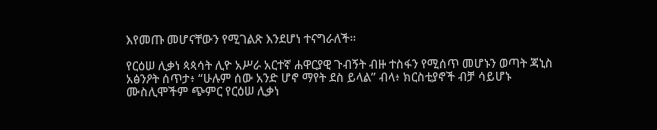እየመጡ መሆናቸውን የሚገልጽ እንደሆነ ተናግራለች።

የርዕሠ ሊቃነ ጳጳሳት ሊዮ አሥራ አርተኛ ሐዋርያዊ ጉብኝት ብዙ ተስፋን የሚሰጥ መሆኑን ወጣት ጃኒስ አፅንዖት ሰጥታ፥ “ሁሉም ሰው አንድ ሆኖ ማየት ደስ ይላል” ብላ፥ ክርስቲያኖች ብቻ ሳይሆኑ ሙስሊሞችም ጭምር የርዕሠ ሊቃነ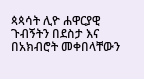ጳጳሳት ሊዮ ሐዋርያዊ ጉብኝትን በደስታ እና በአክብሮት መቀበላቸውን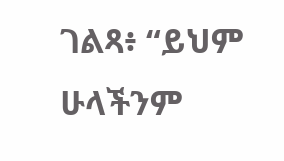ገልጻ፥ “ይህም ሁላችንም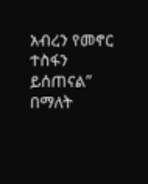አብረን የመኖር ተስፋን ይሰጠናል” በማለት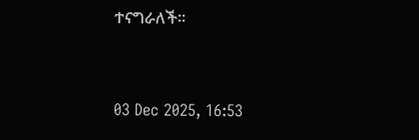ተናግራለች።



03 Dec 2025, 16:53